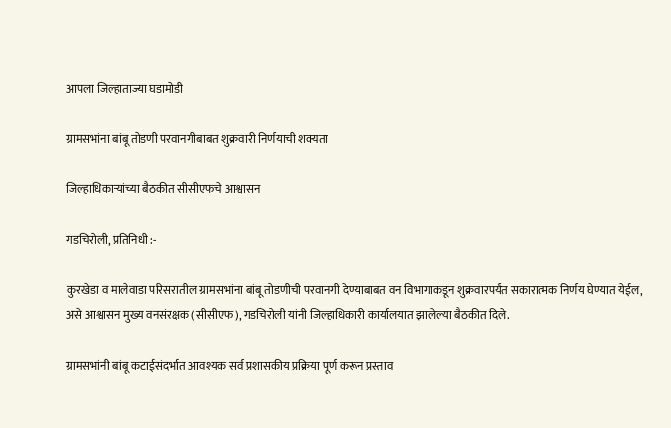आपला जिल्हाताज्या घडामोडी

ग्रामसभांना बांबू तोडणी परवानगीबाबत शुक्रवारी निर्णयाची शक्यता

जिल्हाधिकाऱ्यांच्या बैठकीत सीसीएफचे आश्वासन

गडचिरोली, प्रतिनिधी :-

कुरखेडा व मालेवाडा परिसरातील ग्रामसभांना बांबू तोडणीची परवानगी देण्याबाबत वन विभागाकडून शुक्रवारपर्यंत सकारात्मक निर्णय घेण्यात येईल, असे आश्वासन मुख्य वनसंरक्षक (सीसीएफ), गडचिरोली यांनी जिल्हाधिकारी कार्यालयात झालेल्या बैठकीत दिले.

ग्रामसभांनी बांबू कटाईसंदर्भात आवश्यक सर्व प्रशासकीय प्रक्रिया पूर्ण करून प्रस्ताव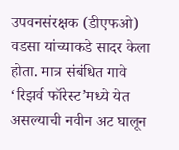उपवनसंरक्षक (डीएफओ) वडसा यांच्याकडे सादर केला होता. मात्र संबंधित गावे ‘रिझर्व फॉरेस्ट’मध्ये येत असल्याची नवीन अट घालून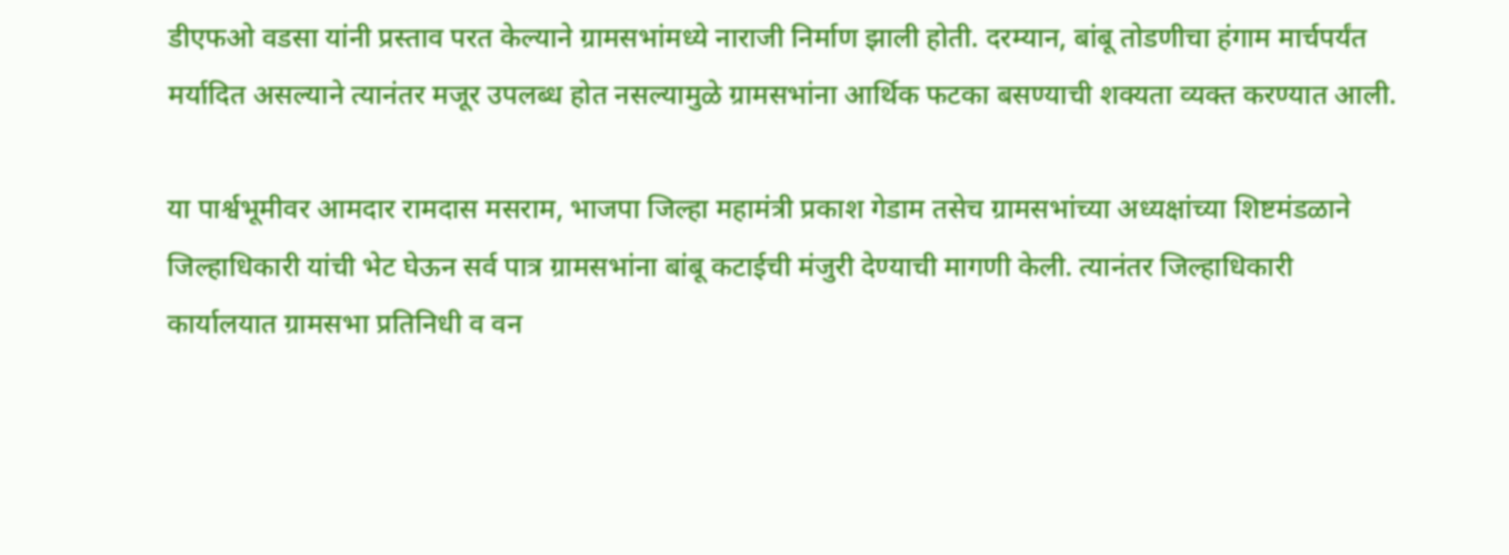डीएफओ वडसा यांनी प्रस्ताव परत केल्याने ग्रामसभांमध्ये नाराजी निर्माण झाली होती. दरम्यान, बांबू तोडणीचा हंगाम मार्चपर्यंत मर्यादित असल्याने त्यानंतर मजूर उपलब्ध होत नसल्यामुळे ग्रामसभांना आर्थिक फटका बसण्याची शक्यता व्यक्त करण्यात आली.

या पार्श्वभूमीवर आमदार रामदास मसराम, भाजपा जिल्हा महामंत्री प्रकाश गेडाम तसेच ग्रामसभांच्या अध्यक्षांच्या शिष्टमंडळाने जिल्हाधिकारी यांची भेट घेऊन सर्व पात्र ग्रामसभांना बांबू कटाईची मंजुरी देण्याची मागणी केली. त्यानंतर जिल्हाधिकारी कार्यालयात ग्रामसभा प्रतिनिधी व वन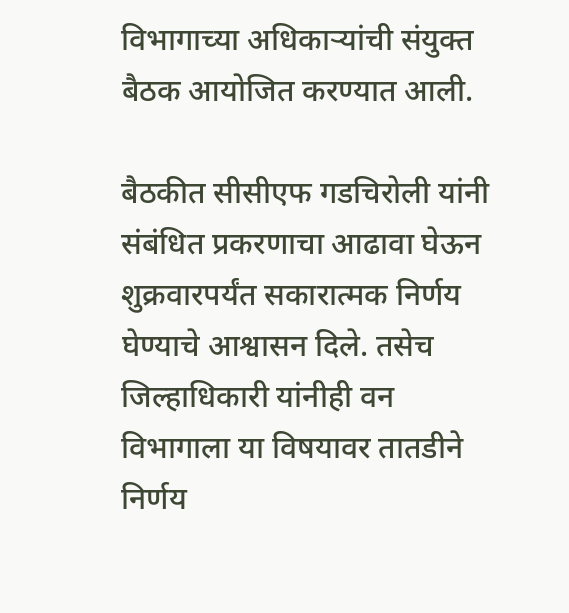विभागाच्या अधिकाऱ्यांची संयुक्त बैठक आयोजित करण्यात आली.

बैठकीत सीसीएफ गडचिरोली यांनी संबंधित प्रकरणाचा आढावा घेऊन शुक्रवारपर्यंत सकारात्मक निर्णय घेण्याचे आश्वासन दिले. तसेच जिल्हाधिकारी यांनीही वन विभागाला या विषयावर तातडीने निर्णय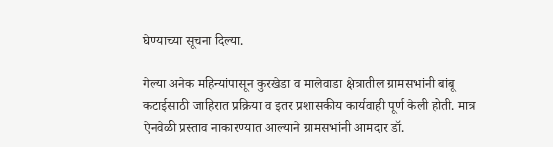घेण्याच्या सूचना दिल्या.

गेल्या अनेक महिन्यांपासून कुरखेडा व मालेवाडा क्षेत्रातील ग्रामसभांनी बांबू कटाईसाठी जाहिरात प्रक्रिया व इतर प्रशासकीय कार्यवाही पूर्ण केली होती. मात्र ऐनवेळी प्रस्ताव नाकारण्यात आल्याने ग्रामसभांनी आमदार डॉ.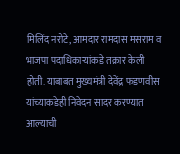मिलिंद नरोटे, आमदार रामदास मसराम व भाजपा पदाधिकाऱ्यांकडे तक्रार केली होती. याबाबत मुख्यमंत्री देवेंद्र फडणवीस यांच्याकडेही निवेदन सादर करण्यात आल्याची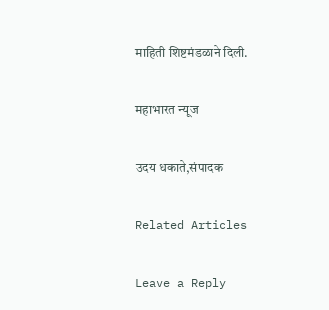माहिती शिष्टमंडळाने दिली.

महाभारत न्यूज

उदय धकाते,संपादक

Related Articles

Leave a Reply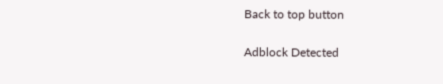Back to top button

Adblock Detected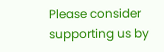Please consider supporting us by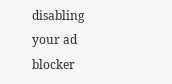disabling your ad blocker